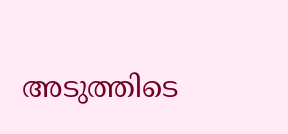അടുത്തിടെ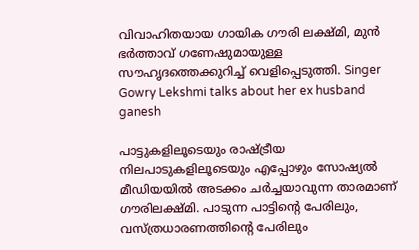വിവാഹിതയായ ഗായിക ഗൗരി ലക്ഷ്മി, മുൻ ഭർത്താവ് ഗണേഷുമായുള്ള സൗഹൃദത്തെക്കുറിച്ച് വെളിപ്പെടുത്തി. Singer Gowry Lekshmi talks about her ex husband ganesh

പാട്ടുകളിലൂടെയും രാഷ്ട്രീയ നിലപാടുകളിലൂടെയും എപ്പോഴും സോഷ്യൽ മീഡിയയിൽ അടക്കം ചർച്ചയാവുന്ന താരമാണ് ഗൗരിലക്ഷ്മി. പാടുന്ന പാട്ടിന്റെ പേരിലും, വസ്ത്രധാരണത്തിന്റെ പേരിലും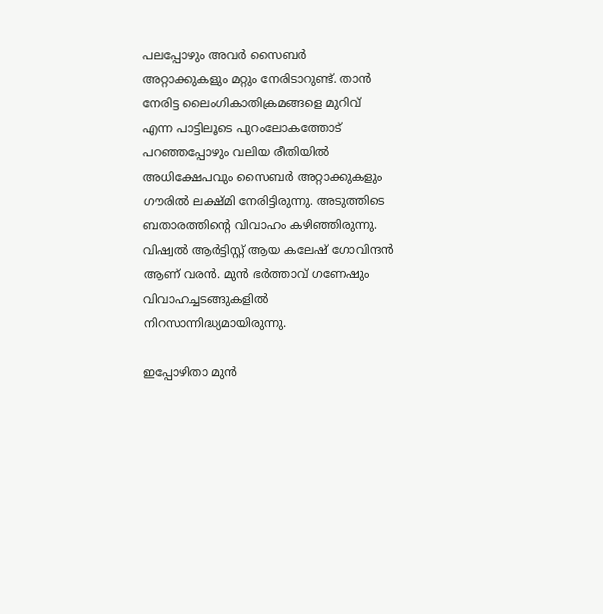പലപ്പോഴും അവർ സൈബർ അറ്റാക്കുകളും മറ്റും നേരിടാറുണ്ട്. താൻ നേരിട്ട ലൈംഗികാതിക്രമങ്ങളെ മുറിവ് എന്ന പാട്ടിലൂടെ പുറംലോകത്തോട് പറഞ്ഞപ്പോഴും വലിയ രീതിയിൽ അധിക്ഷേപവും സൈബർ അറ്റാക്കുകളും ഗൗരിൽ ലക്ഷ്മി നേരിട്ടിരുന്നു. അടുത്തിടെ ബതാരത്തിന്റെ വിവാഹം കഴിഞ്ഞിരുന്നു. വിഷ്വല്‍ ആര്‍ട്ടിസ്റ്റ് ആയ കലേഷ് ഗോവിന്ദന്‍ ആണ് വരൻ. മുൻ ഭർത്താവ് ഗണേഷും വിവാഹച്ചടങ്ങുകളിൽ നിറസാന്നിദ്ധ്യമായിരുന്നു.

ഇപ്പോഴിതാ മുൻ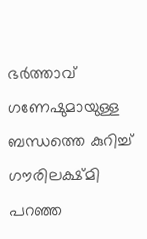ഭർത്താവ് ഗണേഷുമായുള്ള ബന്ധത്തെ കുറിച്ച് ഗൗരിലക്ഷ്മി പറഞ്ഞ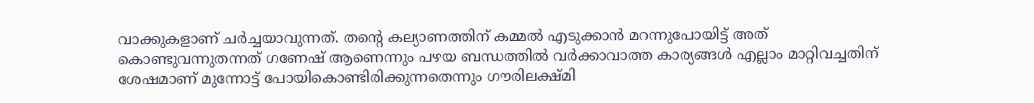വാക്കുകളാണ് ചർച്ചയാവുന്നത്. തന്റെ കല്യാണത്തിന് കമ്മൽ എടുക്കാൻ മറന്നുപോയിട്ട് അത് കൊണ്ടുവന്നുതന്നത് ഗണേഷ് ആണെന്നും പഴയ ബന്ധത്തിൽ വർക്കാവാത്ത കാര്യങ്ങൾ എല്ലാം മാറ്റിവച്ചതിന് ശേഷമാണ് മുന്നോട്ട് പോയികൊണ്ടിരിക്കുന്നതെന്നും ഗൗരിലക്ഷ്മി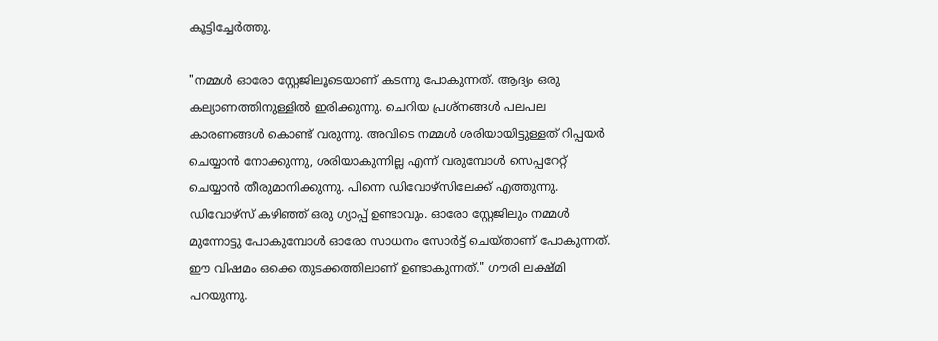കൂട്ടിച്ചേർത്തു.

"നമ്മൾ ഓരോ സ്റ്റേജിലൂടെയാണ് കടന്നു പോകുന്നത്. ആദ്യം ഒരു കല്യാണത്തിനുള്ളിൽ ഇരിക്കുന്നു. ചെറിയ പ്രശ്നങ്ങൾ പലപല കാരണങ്ങൾ കൊണ്ട് വരുന്നു. അവിടെ നമ്മൾ ശരിയായിട്ടുള്ളത് റിപ്പയർ ചെയ്യാൻ നോക്കുന്നു, ശരിയാകുന്നില്ല എന്ന് വരുമ്പോൾ സെപ്പറേറ്റ് ചെയ്യാൻ തീരുമാനിക്കുന്നു. പിന്നെ ഡിവോഴ്സിലേക്ക് എത്തുന്നു. ഡിവോഴ്സ് കഴിഞ്ഞ് ഒരു ഗ്യാപ്പ് ഉണ്ടാവും. ഓരോ സ്റ്റേജിലും നമ്മൾ മുന്നോട്ടു പോകുമ്പോൾ ഓരോ സാധനം സോർട്ട് ചെയ്താണ് പോകുന്നത്. ഈ വിഷമം ഒക്കെ തുടക്കത്തിലാണ് ഉണ്ടാകുന്നത്." ഗൗരി ലക്ഷ്മി പറയുന്നു.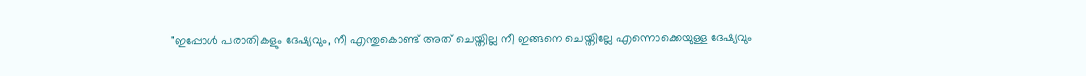"ഇപ്പോൾ പരാതികളും ദേഷ്യവും, നീ എന്തുകൊണ്ട് അത് ചെയ്തില്ല നീ ഇങ്ങനെ ചെയ്തില്ലേ എന്നൊക്കെയുള്ള ദേഷ്യവും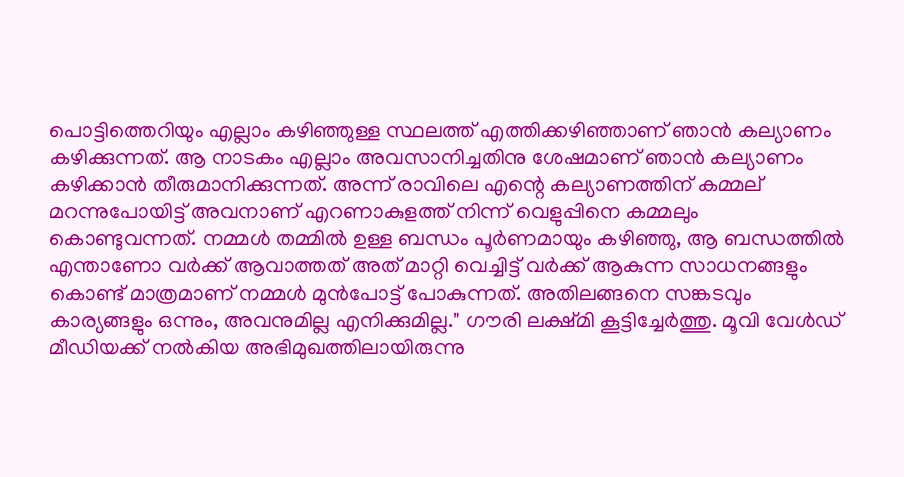പൊട്ടിത്തെറിയും എല്ലാം കഴിഞ്ഞുള്ള സ്ഥലത്ത് എത്തിക്കഴിഞ്ഞാണ് ഞാൻ കല്യാണം കഴിക്കുന്നത്. ആ നാടകം എല്ലാം അവസാനിച്ചതിനു ശേഷമാണ് ഞാൻ കല്യാണം കഴിക്കാൻ തീരുമാനിക്കുന്നത്. അന്ന് രാവിലെ എന്റെ കല്യാണത്തിന് കമ്മല് മറന്നുപോയിട്ട് അവനാണ് എറണാകുളത്ത് നിന്ന് വെളുപ്പിനെ കമ്മലും കൊണ്ടുവന്നത്. നമ്മൾ തമ്മിൽ ഉള്ള ബന്ധം പൂർണമായും കഴിഞ്ഞു, ആ ബന്ധത്തിൽ എന്താണോ വർക്ക് ആവാത്തത് അത് മാറ്റി വെച്ചിട്ട് വർക്ക് ആകുന്ന സാധനങ്ങളും കൊണ്ട് മാത്രമാണ് നമ്മൾ മുൻപോട്ട് പോകുന്നത്. അതിലങ്ങനെ സങ്കടവും കാര്യങ്ങളും ഒന്നും, അവനുമില്ല എനിക്കുമില്ല." ഗൗരി ലക്ഷ്മി കൂട്ടിച്ചേർത്തു. മൂവി വേൾഡ് മീഡിയക്ക് നൽകിയ അഭിമുഖത്തിലായിരുന്നു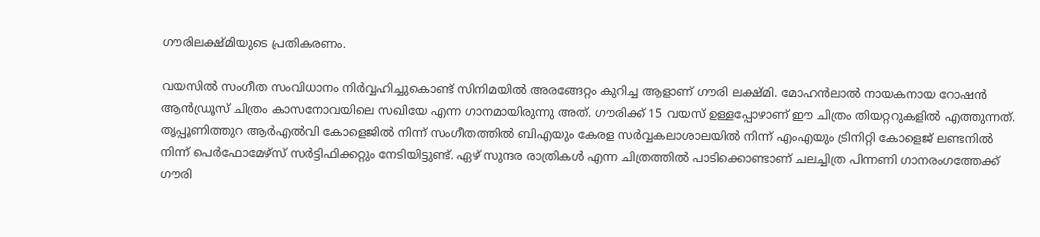ഗൗരിലക്ഷ്മിയുടെ പ്രതികരണം.

വയസില്‍ സംഗീത സംവിധാനം നിര്‍വ്വഹിച്ചുകൊണ്ട് സിനിമയില്‍ അരങ്ങേറ്റം കുറിച്ച ആളാണ് ഗൗരി ലക്ഷ്മി. മോഹന്‍ലാല്‍ നായകനായ റോഷന്‍ ആന്‍ഡ്രൂസ് ചിത്രം കാസനോവയിലെ സഖിയേ എന്ന ഗാനമായിരുന്നു അത്. ഗൗരിക്ക് 15 വയസ് ഉള്ളപ്പോഴാണ് ഈ ചിത്രം തിയറ്ററുകളില്‍ എത്തുന്നത്. തൃപ്പൂണിത്തുറ ആര്‍എല്‍വി കോളെജില്‍ നിന്ന് സംഗീതത്തില്‍ ബിഎയും കേരള സര്‍വ്വകലാശാലയില്‍ നിന്ന് എംഎയും ട്രിനിറ്റി കോളെജ് ലണ്ടനില്‍ നിന്ന് പെര്‍ഫോമേഴ്സ് സര്‍ട്ടിഫിക്കറ്റും നേടിയിട്ടുണ്ട്. ഏഴ് സുന്ദര രാത്രികള്‍ എന്ന ചിത്രത്തില്‍ പാടിക്കൊണ്ടാണ് ചലച്ചിത്ര പിന്നണി ഗാനരംഗത്തേക്ക് ഗൗരി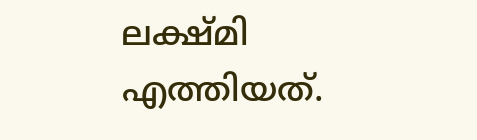ലക്ഷ്മി എത്തിയത്.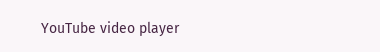YouTube video player